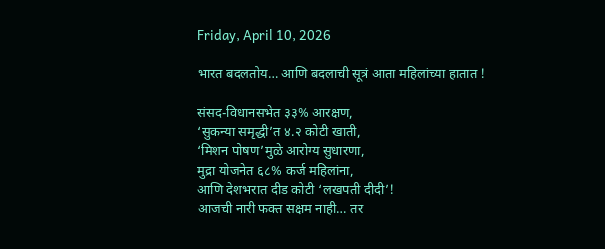Friday, April 10, 2026

भारत बदलतोय… आणि बदलाची सूत्रं आता महिलांच्या हातात !

संसद-विधानसभेत ३३% आरक्षण,
‘सुकन्या समृद्धी’त ४.२ कोटी खाती,
‘मिशन पोषण’मुळे आरोग्य सुधारणा,
मुद्रा योजनेत ६८% कर्ज महिलांना,
आणि देशभरात दीड कोटी ‘लखपती दीदी’!
आजची नारी फक्त सक्षम नाही… तर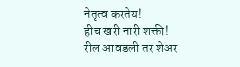नेतृत्व करतेय!
हीच खरी नारी शक्ती!
रील आवडली तर शेअर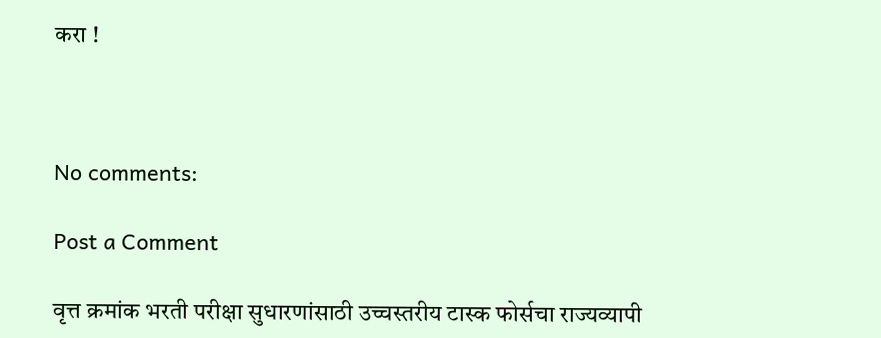करा !



No comments:

Post a Comment

वृत्त क्रमांक भरती परीक्षा सुधारणांसाठी उच्चस्तरीय टास्क फोर्सचा राज्यव्यापी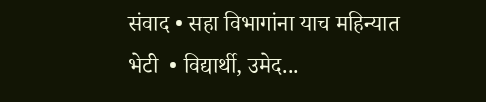संवाद • सहा विभागांना याच महिन्यात भेटी  • विद्यार्थी, उमेद...